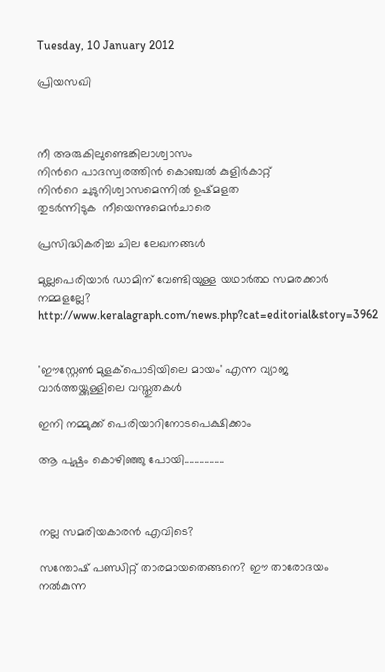Tuesday, 10 January 2012

പ്രിയസഖി



നീ അരുകിലുണ്ടെങ്കിലാശ്വാസം
നിന്‍റെ പാദസ്വരത്തിന്‍ കൊഞ്ചല്‍ കുളിര്‍കാറ്റ്
നിന്‍റെ ചുടുനിശ്വാസമെന്നില്‍ ഉഷ്മളത
തുടര്‍ന്നിടുക  നീയെന്നുമെന്‍ചാരെ

പ്രസിദ്ധികരിച്ച ചില ലേഖനങ്ങള്‍

മുല്ലപെരിയാര്‍ ഡാമിന് വേണ്ടിയുള്ള യഥാര്‍ത്ഥ സമരക്കാര്‍ നമ്മളല്ലേ?
http://www.keralagraph.com/news.php?cat=editorial&story=3962


'ഈസ്റ്റേണ്‍ മുളക്പൊടിയിലെ മായം' എന്ന വ്യാജ വാര്‍ത്തയ്ക്കുള്ളിലെ വസ്തുതകള്‍

ഇനി നമ്മുക്ക് പെരിയാറിനോടപെക്ഷിക്കാം

ആ പുഷ്പം കൊഴിഞ്ഞു പോയി................



നല്ല സമരിയകാരന്‍ എവിടെ?

സന്തോഷ്‌ പണ്ഡിറ്റ് താരമായതെങ്ങനെ? ഈ താരോദയം നല്‍കുന്ന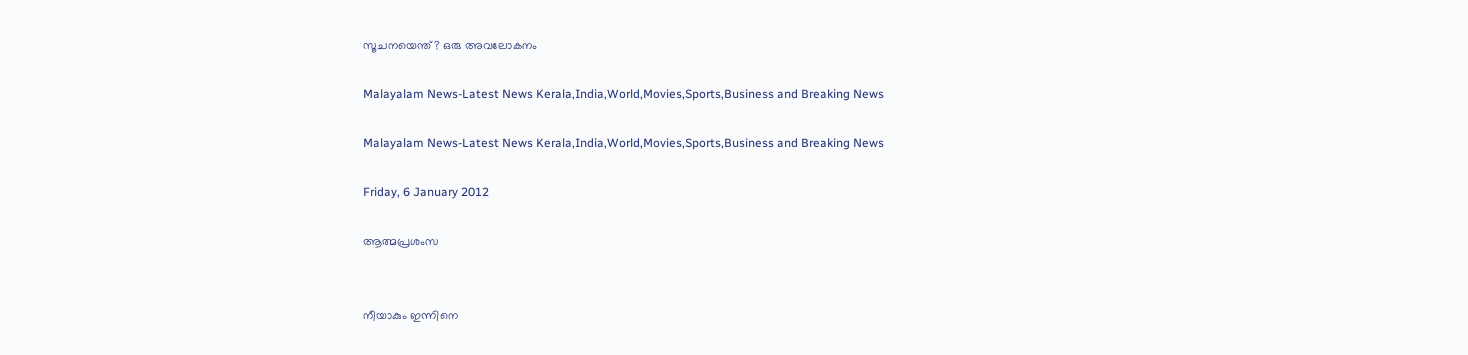സൂചനയെന്ത്? ഒരു അവലോകനം

Malayalam News-Latest News Kerala,India,World,Movies,Sports,Business and Breaking News

Malayalam News-Latest News Kerala,India,World,Movies,Sports,Business and Breaking News

Friday, 6 January 2012

ആത്മപ്രശംസ


നീയാകും ഇന്നിനെ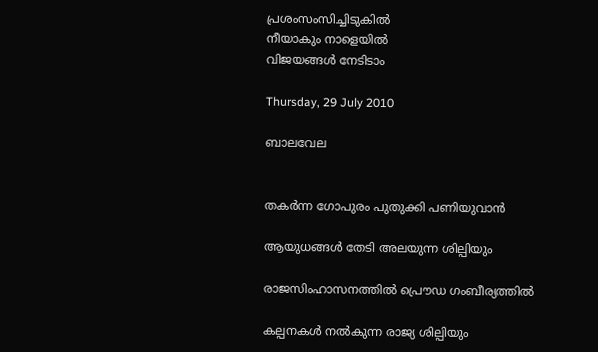പ്രശംസംസിച്ചിടുകില്‍
നീയാകും നാളെയില്‍
വിജയങ്ങള്‍ നേടിടാം

Thursday, 29 July 2010

ബാലവേല


തകര്‍ന്ന ഗോപുരം പുതുക്കി പണിയുവാന്‍

ആയുധങ്ങള്‍ തേടി അലയുന്ന ശില്പിയും

രാജസിംഹാസനത്തില്‍ പ്രൌഡ ഗംബീര്യത്തില്‍

കല്പനകള്‍ നല്‍കുന്ന രാജ്യ ശില്പിയും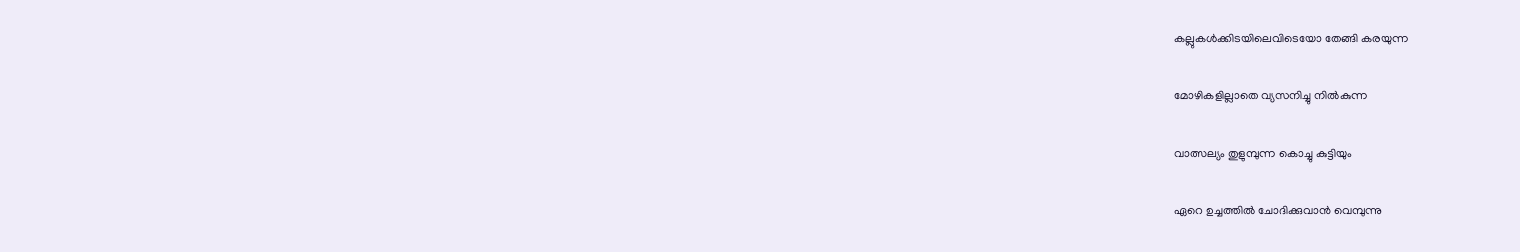കല്ലുകള്‍ക്കിടയിലെവിടെയോ തേങ്ങി കരയുന്ന

മോഴികളില്ലാതെ വ്യസനിച്ചു നില്‍കുന്ന

വാത്സല്യം തുളുമ്പുന്ന കൊച്ചു കുട്ടിയും

ഏറെ ഉച്ചത്തില്‍ ചോദിക്കുവാന്‍ വെമ്പുന്നു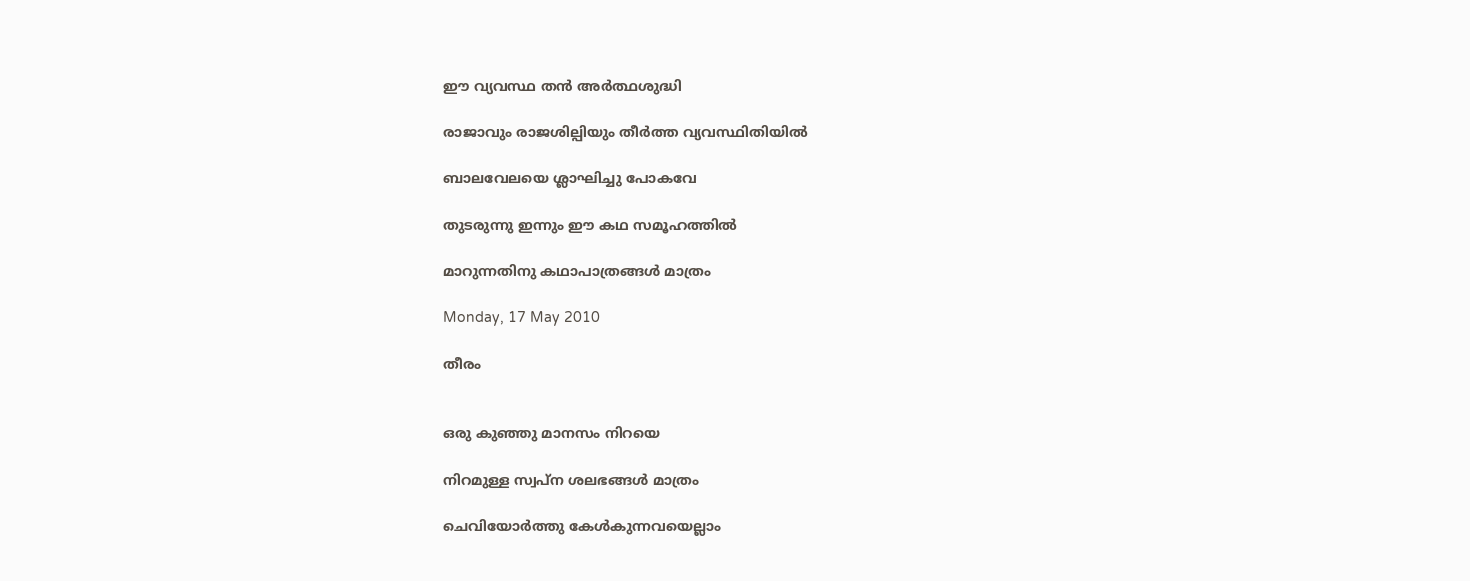ഈ വ്യവസ്ഥ തന്‍ അര്‍ത്ഥശുദ്ധി

രാജാവും രാജശില്പിയും തീര്‍ത്ത വ്യവസ്ഥിതിയില്‍

ബാലവേലയെ ശ്ലാഘിച്ചു പോകവേ

തുടരുന്നു ഇന്നും ഈ കഥ സമൂഹത്തില്‍

മാറുന്നതിനു കഥാപാത്രങ്ങള്‍ മാത്രം

Monday, 17 May 2010

തീരം


ഒരു കുഞ്ഞു മാനസം നിറയെ

നിറമുള്ള സ്വപ്ന ശലഭങ്ങള്‍ മാത്രം

ചെവിയോര്‍ത്തു കേള്‍കുന്നവയെല്ലാം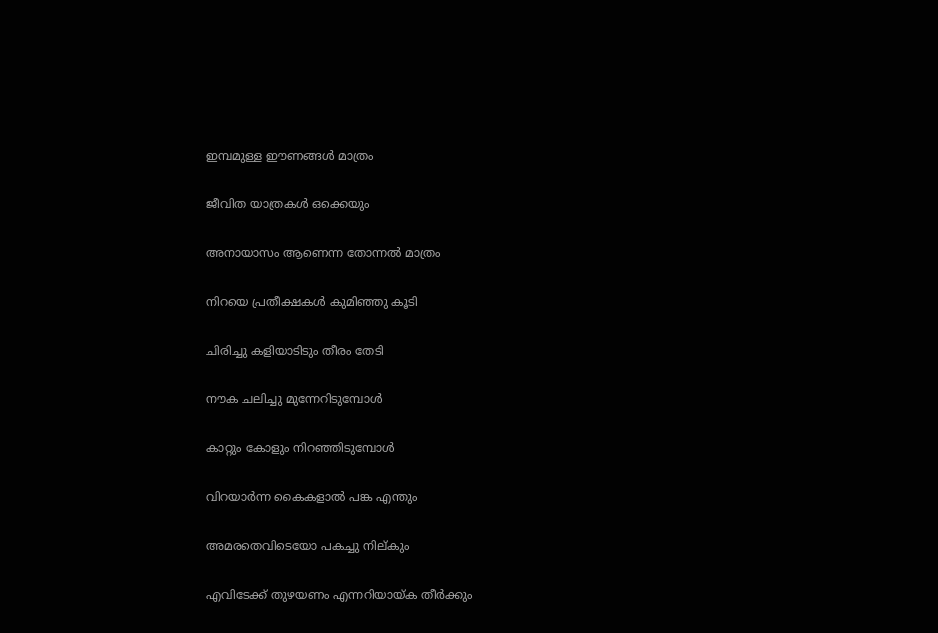ഇമ്പമുള്ള ഈണങ്ങള്‍ മാത്രം

ജീവിത യാത്രകള്‍ ഒക്കെയും

അനായാസം ആണെന്ന തോന്നല്‍ മാത്രം

നിറയെ പ്രതീക്ഷകള്‍ കുമിഞ്ഞു കൂടി

ചിരിച്ചു കളിയാടിടും തീരം തേടി

നൗക ചലിച്ചു മുന്നേറിടുമ്പോള്‍

കാറ്റും കോളും നിറഞ്ഞിടുമ്പോള്‍

വിറയാര്‍ന്ന കൈകളാല്‍ പങ്ക എന്തും

അമരതെവിടെയോ പകച്ചു നില്കും

എവിടേക്ക് തുഴയണം എന്നറിയായ്ക തീര്‍ക്കും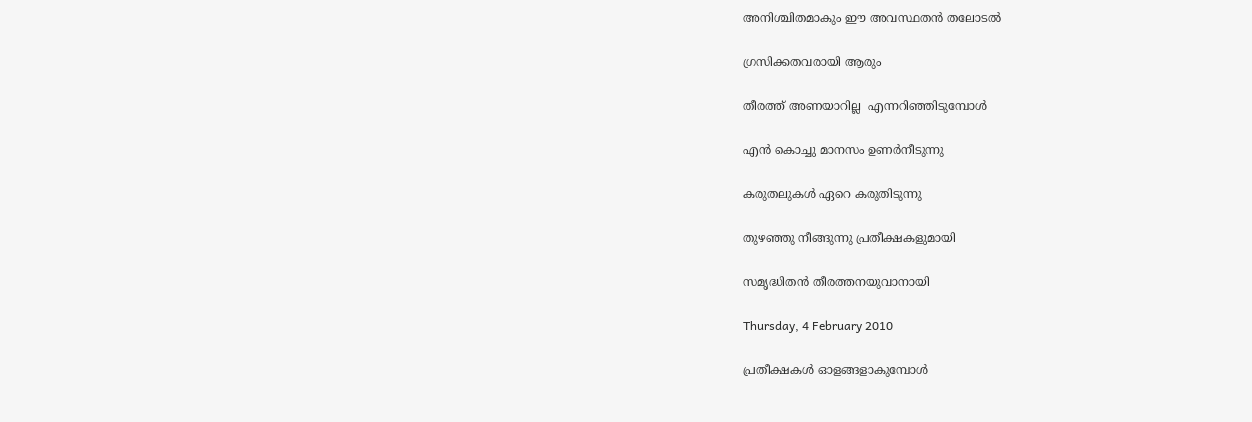അനിശ്ചിതമാകും ഈ അവസ്ഥതന്‍ തലോടല്‍

ഗ്രസിക്കതവരായി ആരും

തീരത്ത് അണയാറില്ല  എന്നറിഞ്ഞിടുമ്പോള്‍

എന്‍ കൊച്ചു മാനസം ഉണര്‍നീടുന്നു

കരുതലുകള്‍ ഏറെ കരുതിടുന്നു

തുഴഞ്ഞു നീങ്ങുന്നു പ്രതീക്ഷകളുമായി

സമൃദ്ധിതന്‍ തീരത്തനയുവാനായി

Thursday, 4 February 2010

പ്രതീക്ഷകള്‍ ഓളങ്ങളാകുമ്പോള്‍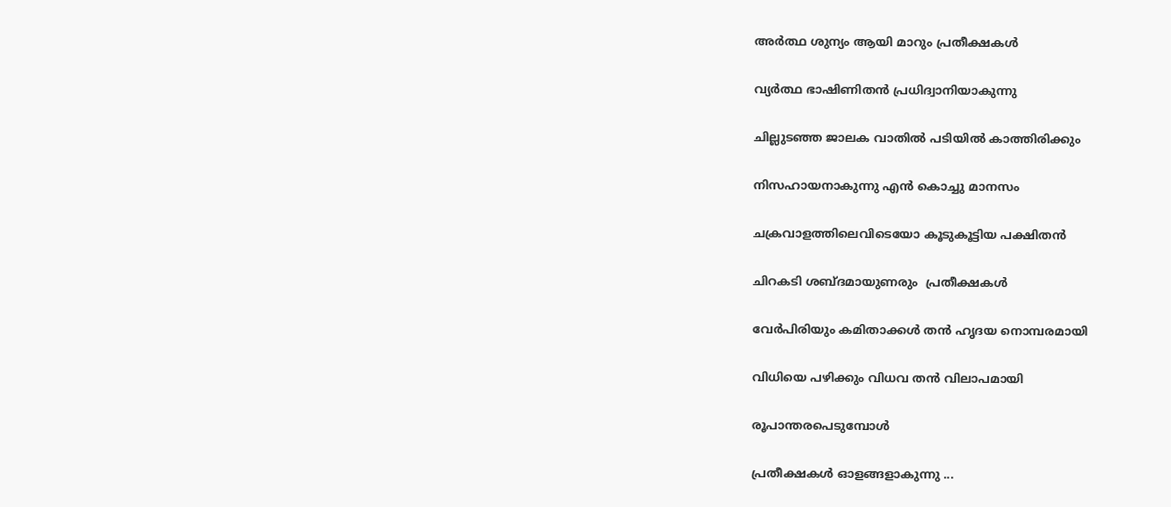അര്‍ത്ഥ ശുന്യം ആയി മാറും പ്രതീക്ഷകള്‍

വ്യര്‍ത്ഥ ഭാഷിണിതന്‍ പ്രധിദ്വാനിയാകുന്നു

ചില്ലുടഞ്ഞ ജാലക വാതില്‍ പടിയില്‍ കാത്തിരിക്കും

നിസഹായനാകുന്നു എന്‍ കൊച്ചു മാനസം

ചക്രവാളത്തിലെവിടെയോ കൂടുകൂട്ടിയ പക്ഷിതന്‍

ചിറകടി ശബ്ദമായുണരും  പ്രതീക്ഷകള്‍

വേര്‍പിരിയും കമിതാക്കള്‍ തന്‍ ഹൃദയ നൊമ്പരമായി

വിധിയെ പഴിക്കും വിധവ തന്‍ വിലാപമായി

രൂപാന്തരപെടുമ്പോള്‍

പ്രതീക്ഷകള്‍ ഓളങ്ങളാകുന്നു ...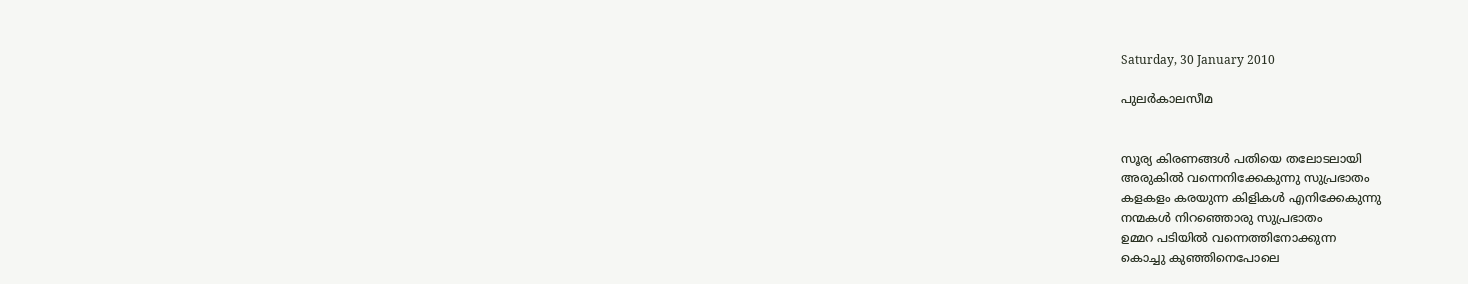Saturday, 30 January 2010

പുലര്‍കാലസീമ


സൂര്യ കിരണങ്ങള്‍ പതിയെ തലോടലായി
അരുകില്‍ വന്നെനിക്കേകുന്നു സുപ്രഭാതം
കളകളം കരയുന്ന കിളികള്‍ എനിക്കേകുന്നു
നന്മകള്‍ നിറഞ്ഞൊരു സുപ്രഭാതം
ഉമ്മറ പടിയില്‍ വന്നെത്തിനോക്കുന്ന
കൊച്ചു കുഞ്ഞിനെപോലെ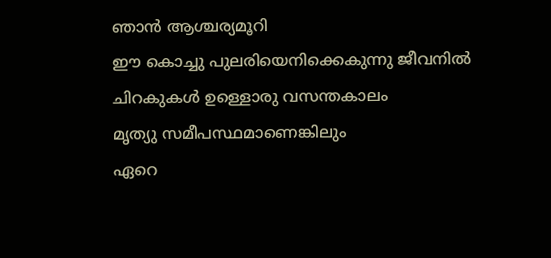ഞാന്‍ ആശ്ചര്യമൂറി
ഈ കൊച്ചു പുലരിയെനിക്കെകുന്നു ജീവനില്‍
ചിറകുകള്‍ ഉള്ളൊരു വസന്തകാലം
മൃത്യു സമീപസ്ഥമാണെങ്കിലും
ഏറെ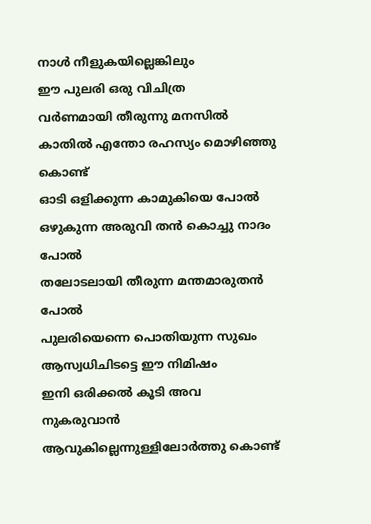നാള്‍ നീളുകയില്ലെങ്കിലും
ഈ പുലരി ഒരു വിചിത്ര
വര്‍ണമായി തീരുന്നു മനസില്‍
കാതില്‍ എന്തോ രഹസ്യം മൊഴിഞ്ഞു കൊണ്ട്
ഓടി ഒളിക്കുന്ന കാമുകിയെ പോല്‍
ഒഴുകുന്ന അരുവി തന്‍ കൊച്ചു നാദം പോല്‍
തലോടലായി തീരുന്ന മന്തമാരുതന്‍ പോല്‍
പുലരിയെന്നെ പൊതിയുന്ന സുഖം
ആസ്വധിചിടട്ടെ ഈ നിമിഷം
ഇനി ഒരിക്കല്‍ കൂടി അവ നുകരുവാന്‍
ആവുകില്ലെന്നുള്ളിലോര്‍ത്തു കൊണ്ട്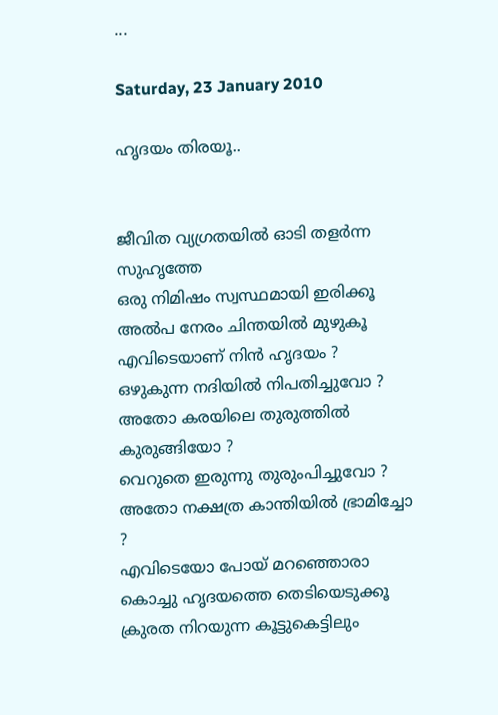...

Saturday, 23 January 2010

ഹൃദയം തിരയൂ..


ജീവിത വ്യഗ്രതയില്‍ ഓടി തളര്‍ന്ന സുഹൃത്തേ
ഒരു നിമിഷം സ്വസ്ഥമായി ഇരിക്കൂ
അല്‍പ നേരം ചിന്തയില്‍ മുഴുകൂ
എവിടെയാണ് നിന്‍ ഹൃദയം ?
ഒഴുകുന്ന നദിയില്‍ നിപതിച്ചുവോ ?
അതോ കരയിലെ തുരുത്തില്‍ കുരുങ്ങിയോ ?
വെറുതെ ഇരുന്നു തുരുംപിച്ചുവോ ?
അതോ നക്ഷത്ര കാന്തിയില്‍ ഭ്രാമിച്ചോ ?
എവിടെയോ പോയ്‌ മറഞ്ഞൊരാ
കൊച്ചു ഹൃദയത്തെ തെടിയെടുക്കൂ
ക്രുരത നിറയുന്ന കൂട്ടുകെട്ടിലും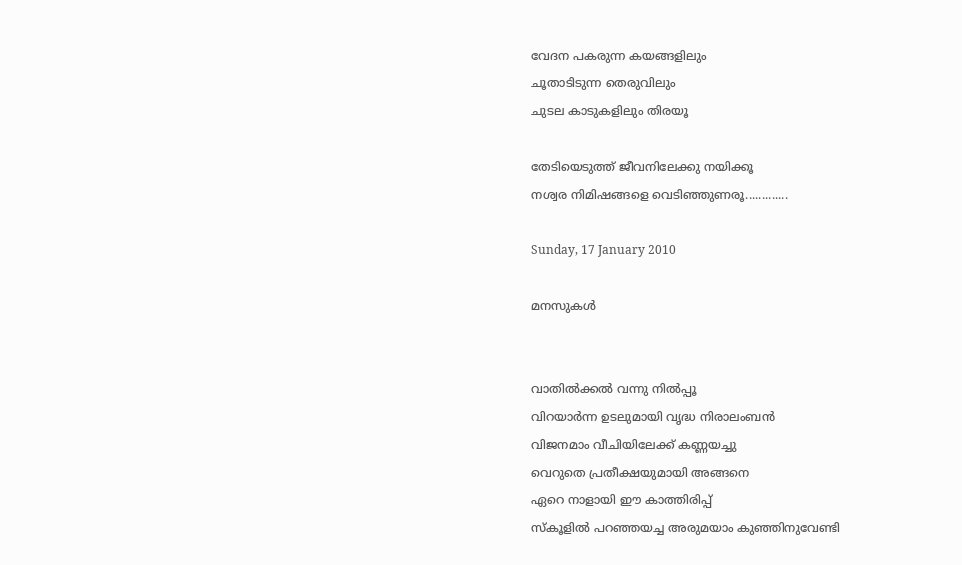വേദന പകരുന്ന കയങ്ങളിലും
ചൂതാടിടുന്ന തെരുവിലും
ചുടല കാടുകളിലും തിരയൂ

തേടിയെടുത്ത് ജീവനിലേക്കു നയിക്കൂ
നശ്വര നിമിഷങ്ങളെ വെടിഞ്ഞുണരൂ.............

Sunday, 17 January 2010

മനസുകള്‍


വാതില്‍ക്കല്‍ വന്നു നില്‍പ്പൂ
വിറയാര്‍ന്ന ഉടലുമായി വൃദ്ധ നിരാലംബന്‍
വിജനമാം വീചിയിലേക്ക് കണ്ണയച്ചു
വെറുതെ പ്രതീക്ഷയുമായി അങ്ങനെ
ഏറെ നാളായി ഈ കാത്തിരിപ്പ്
സ്കൂളില്‍ പറഞ്ഞയച്ച അരുമയാം കുഞ്ഞിനുവേണ്ടി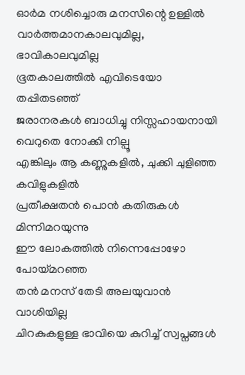ഓര്‍മ നശിച്ചൊരു മനസിന്റെ ഉള്ളില്‍
വാര്‍ത്ത‍മാനകാലവുമില്ല, ഭാവികാലവുമില്ല
ഭൂതകാലത്തില്‍ എവിടെയോ തപ്പിതടഞ്ഞ്
ജരാനരകള്‍ ബാധിച്ചു നിസ്സഹായനായി വെറുതെ നോക്കി നില്പൂ
എങ്കിലും ആ കണ്ണുകളില്‍, ചുക്കി ചുളിഞ്ഞ കവിളുകളില്‍
പ്രതീക്ഷതന്‍ പൊന്‍ കതിരുകള്‍ മിന്നിമറയുന്നു
ഈ ലോകത്തില്‍ നിന്നെപ്പോഴോ  പോയ്മറഞ്ഞ
തന്‍ മനസ് തേടി അലയുവാന്‍ വാശിയില്ല
ചിറകുകളുള്ള ഭാവിയെ കുറിച്ച് സ്വപ്നങ്ങള്‍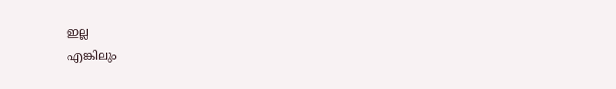ഇല്ല
എങ്കിലും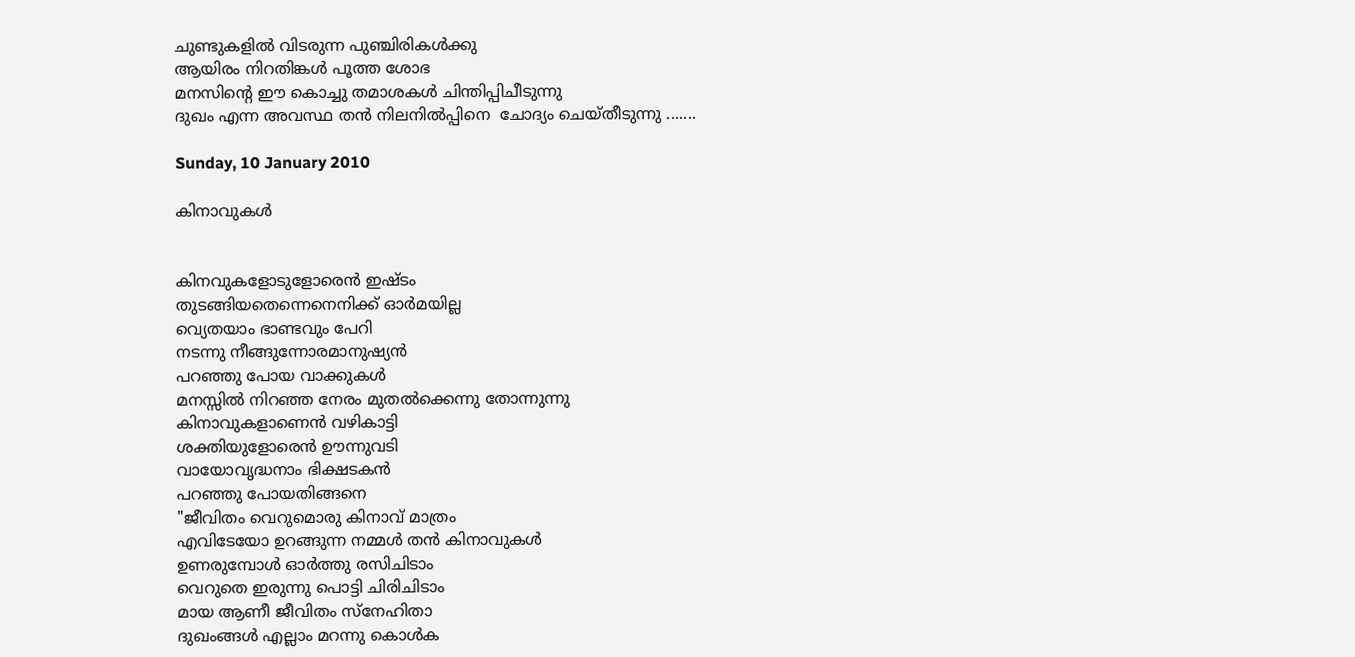ചുണ്ടുകളില്‍ വിടരുന്ന പുഞ്ചിരികള്‍ക്കു
ആയിരം നിറതിങ്കള്‍ പൂത്ത ശോഭ
മനസിന്റെ ഈ കൊച്ചു തമാശകള്‍ ചിന്തിപ്പിചീടുന്നു
ദുഖം എന്ന അവസ്ഥ തന്‍ നിലനില്‍പ്പിനെ  ചോദ്യം ചെയ്തീടുന്നു .......

Sunday, 10 January 2010

കിനാവുകള്‍


കിനവുകളോടുളോരെന്‍ ഇഷ്ടം
തുടങ്ങിയതെന്നെനെനിക്ക് ഓര്‍മയില്ല
വ്യെതയാം ഭാണ്ടവും പേറി
നടന്നു നീങ്ങുന്നോരമാനുഷ്യന്‍
പറഞ്ഞു പോയ വാക്കുകള്‍
മനസ്സില്‍ നിറഞ്ഞ നേരം മുതല്‍ക്കെന്നു തോന്നുന്നു
കിനാവുകളാണെന്‍ വഴികാട്ടി
ശക്തിയുളോരെന്‍ ഊന്നുവടി
വായോവൃദ്ധനാം ഭിക്ഷടകന്‍
പറഞ്ഞു പോയതിങ്ങനെ
"ജീവിതം വെറുമൊരു കിനാവ് മാത്രം
എവിടേയോ ഉറങ്ങുന്ന നമ്മള്‍ തന്‍ കിനാവുകള്‍
ഉണരുമ്പോള്‍ ഓര്‍ത്തു രസിചിടാം
വെറുതെ ഇരുന്നു പൊട്ടി ചിരിചിടാം
മായ ആണീ ജീവിതം സ്നേഹിതാ
ദുഖംങ്ങള്‍ എല്ലാം മറന്നു കൊള്‍ക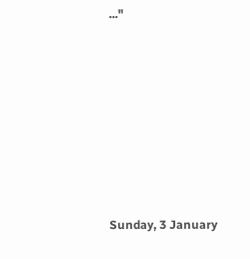..."











Sunday, 3 January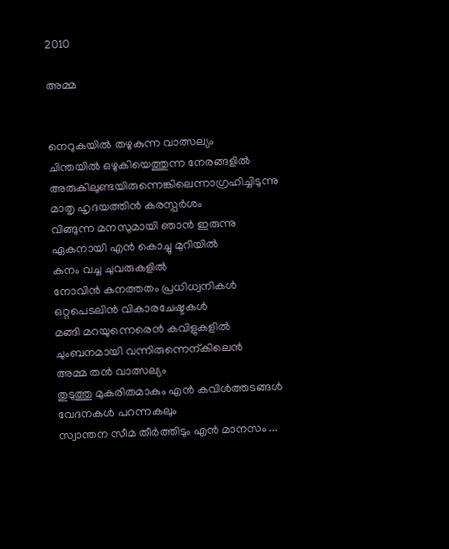2010

അമ്മ


നെറുകയില്‍ തഴുകുന്ന വാത്സല്യം
ചിന്തയില്‍ ഒഴുകിയെത്തുന്ന നേരങ്ങളില്‍
അരുകിലുണ്ടയിരുന്നെങ്കിലെന്നാഗ്രഹിച്ചിടുന്നു
മാതൃ ഹൃദയത്തിന്‍ കരസ്പര്‍ശം
വിങ്ങുന്ന മനസുമായി ഞാന്‍ ഇരുന്നു
ഏകനായി എന്‍ കൊച്ചു മുറിയില്‍
കനം വച്ച ചുവരുകളില്‍
നോവിന്‍ കനത്തതം പ്രധിധ്വനികള്‍
ഒറ്റപെടലിന്‍ വികാരചേഷ്ടകള്‍
മങ്ങി മറയുന്നെരെന്‍ കവിളുകളില്‍
ചുംബനമായി വന്നിരുന്നെന്കിലെന്‍
അമ്മ തന്‍ വാത്സല്യം
തുടുത്തു മുകരിതമാകും എന്‍ കവിള്‍ത്തടങ്ങള്‍
വേദനകള്‍ പറന്നകലും
സ്വാന്തന സീമ തീര്‍ത്തിടും എന്‍ മാനസം ...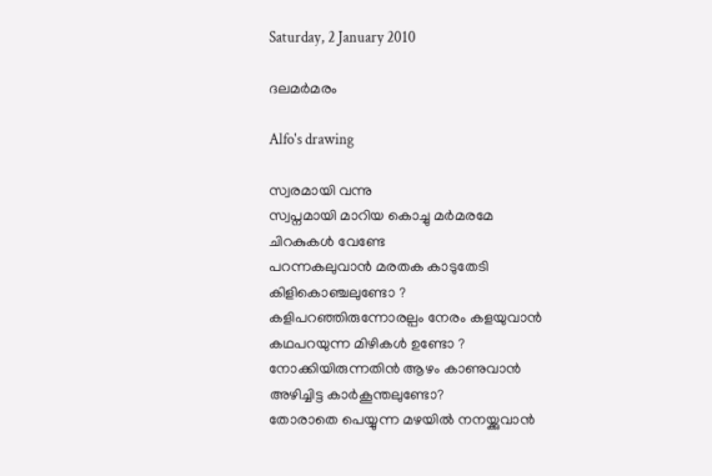Saturday, 2 January 2010

ദലമര്‍മരം

Alfo's drawing

സ്വരമായി വന്നു
സ്വപ്നമായി മാറിയ കൊച്ചു മര്‍മരമേ
ചിറകുകള്‍ വേണ്ടേ
പറന്നകലുവാന്‍ മരതക കാടുതേടി
കിളികൊഞ്ചലുണ്ടോ ?
കളിപറഞ്ഞിരുന്നോരല്പം നേരം കളയുവാന്‍
കഥപറയുന്ന മിഴികള്‍ ഉണ്ടോ ?
നോക്കിയിരുന്നതിന്‍ ആഴം കാണുവാന്‍
അഴിച്ചിട്ട കാര്‍കൂന്തലുണ്ടോ?
തോരാതെ പെയ്യുന്ന മഴയില്‍ നനയ്ക്കുവാന്‍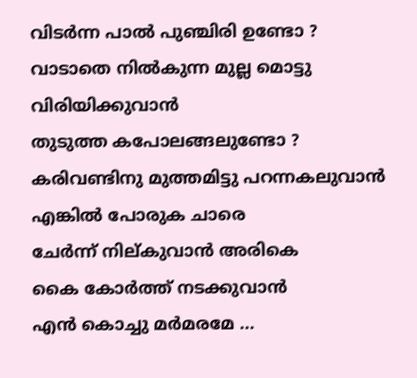വിടര്‍ന്ന പാല്‍ പുഞ്ചിരി ഉണ്ടോ ?
വാടാതെ നില്‍കുന്ന മുല്ല മൊട്ടു വിരിയിക്കുവാന്‍
തുടുത്ത കപോലങ്ങലുണ്ടോ ?
കരിവണ്ടിനു മുത്തമിട്ടു പറന്നകലുവാന്‍
എങ്കില്‍ പോരുക ചാരെ
ചേര്‍ന്ന് നില്കുവാന്‍ അരികെ
കൈ കോര്‍ത്ത്‌ നടക്കുവാന്‍
എന്‍ കൊച്ചു മര്‍മരമേ ...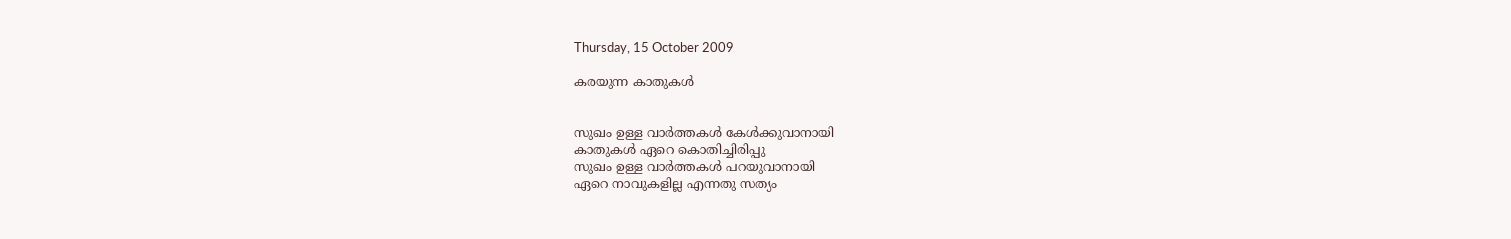Thursday, 15 October 2009

കരയുന്ന കാതുകള്‍


സുഖം ഉള്ള വാര്‍ത്തകള്‍ കേള്‍ക്കുവാനായി
കാതുകള്‍ ഏറെ കൊതിച്ചിരിപ്പു
സുഖം ഉള്ള വാര്‍ത്തകള്‍ പറയുവാനായി
ഏറെ നാവുകളില്ല എന്നതു സത്യം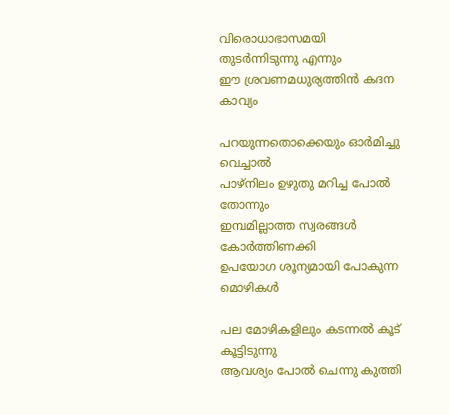വിരൊധാഭാസമയി തുടര്‍ന്നിടുന്നു എന്നും
ഈ ശ്രവണമധുര്യത്തിന്‍ കദന കാവ്യം

പറയുന്നതൊക്കെയും ഓര്‍മിച്ചു വെച്ചാല്‍
പാഴ്നിലം ഉഴുതു മറിച്ച പോല്‍ തോന്നും
ഇമ്പമില്ലാത്ത സ്വരങ്ങള്‍ കോര്‍ത്തിണക്കി
ഉപയോഗ ശൂന്യമായി പോകുന്ന മൊഴികള്‍

പല മോഴികളിലും കടന്നല്‍ കൂട് കൂട്ടിടുന്നു
ആവശ്യം പോല്‍ ചെന്നു കുത്തി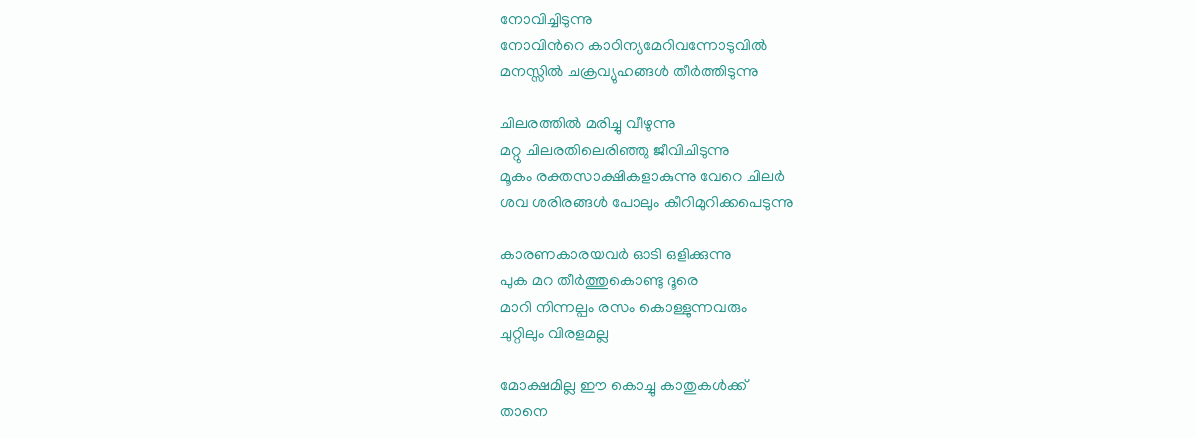നോവിച്ചിടുന്നു
നോവിന്‍റെ കാഠിന്യമേറിവന്നോടുവില്‍
മനസ്സില്‍ ചക്രവ്യുഹങ്ങള്‍ തീര്‍ത്തിടുന്നു

ചിലരത്തില്‍ മരിച്ചു വീഴുന്നു
മറ്റു ചിലരതിലെരിഞ്ഞു ജീവിചിടുന്നു
മൂകം രക്തസാക്ഷികളാകുന്നു വേറെ ചിലര്‍
ശവ ശരിരങ്ങള്‍ പോലും കീറിമുറിക്കപെടുന്നു

കാരണകാരയവര്‍ ഓടി ഒളിക്കുന്നു
പുക മറ തീര്‍ത്തുകൊണ്ടു ദൂരെ
മാറി നിന്നല്പം രസം കൊള്ളുന്നവരും
ചുറ്റിലും വിരളമല്ല

മോക്ഷമില്ല ഈ കൊച്ചു കാതുകള്‍ക്ക്
താനെ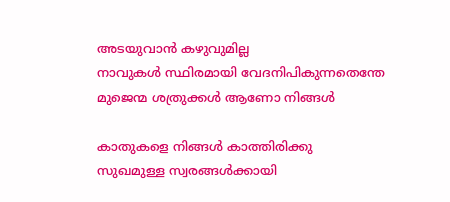അടയുവാന്‍ കഴുവുമില്ല
നാവുകള്‍ സ്ഥിരമായി വേദനിപികുന്നതെന്തേ
മുജെന്മ ശത്രുക്കള്‍ ആണോ നിങ്ങള്‍

കാതുകളെ നിങ്ങള്‍ കാത്തിരിക്കു
സുഖമുള്ള സ്വരങ്ങള്‍ക്കായി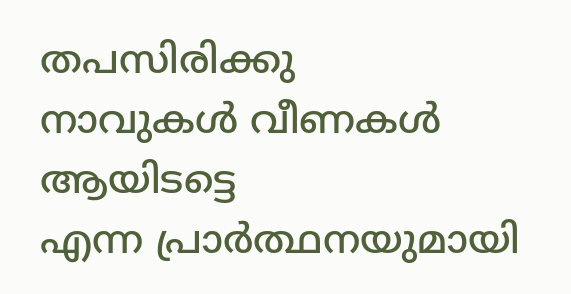തപസിരിക്കു
നാവുകള്‍ വീണകള്‍ ആയിടട്ടെ
എന്ന പ്രാര്‍ത്ഥനയുമായി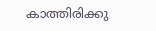കാത്തിരിക്കു